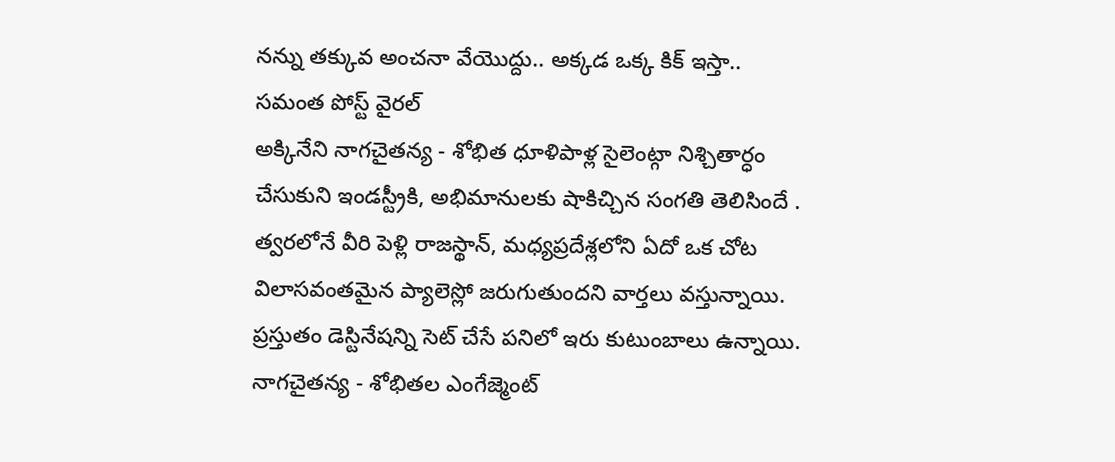నన్ను తక్కువ అంచనా వేయొద్దు.. అక్కడ ఒక్క కిక్ ఇస్తా.. సమంత పోస్ట్ వైరల్
అక్కినేని నాగచైతన్య - శోభిత ధూళిపాళ్ల సైలెంట్గా నిశ్చితార్ధం చేసుకుని ఇండస్ట్రీకి, అభిమానులకు షాకిచ్చిన సంగతి తెలిసిందే . త్వరలోనే వీరి పెళ్లి రాజస్థాన్, మధ్యప్రదేశ్లలోని ఏదో ఒక చోట విలాసవంతమైన ప్యాలెస్లో జరుగుతుందని వార్తలు వస్తున్నాయి. ప్రస్తుతం డెస్టినేషన్ని సెట్ చేసే పనిలో ఇరు కుటుంబాలు ఉన్నాయి. నాగచైతన్య - శోభితల ఎంగేజ్మెంట్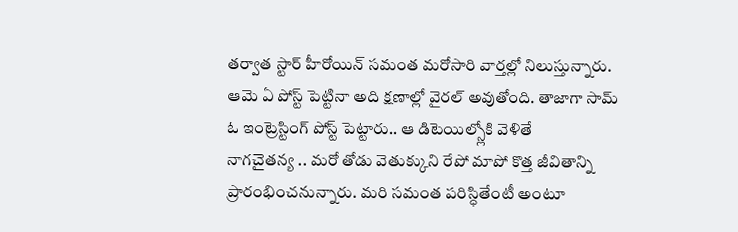తర్వాత స్టార్ హీరోయిన్ సమంత మరోసారి వార్తల్లో నిలుస్తున్నారు. ఆమె ఏ పోస్ట్ పెట్టినా అది క్షణాల్లో వైరల్ అవుతోంది. తాజాగా సామ్ ఓ ఇంట్రెస్టింగ్ పోస్ట్ పెట్టారు.. ఆ డిటెయిల్స్లోకి వెళితే
నాగచైతన్య .. మరో తోడు వెతుక్కుని రేపో మాపో కొత్త జీవితాన్ని ప్రారంభించనున్నారు. మరి సమంత పరిస్ధితేంటీ అంటూ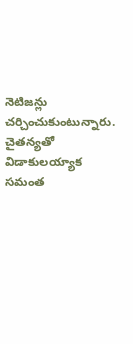నెటిజన్లు చర్చించుకుంటున్నారు. చైతన్యతో విడాకులయ్యాక సమంత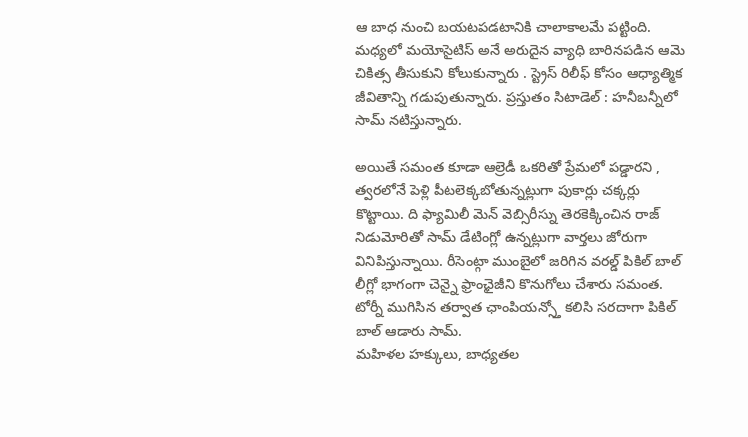ఆ బాధ నుంచి బయటపడటానికి చాలాకాలమే పట్టింది. మధ్యలో మయోసైటిస్ అనే అరుదైన వ్యాధి బారినపడిన ఆమె చికిత్స తీసుకుని కోలుకున్నారు . స్ట్రెస్ రిలీఫ్ కోసం ఆధ్యాత్మిక జీవితాన్ని గడుపుతున్నారు. ప్రస్తుతం సిటాడెల్ : హనీబన్నీలో సామ్ నటిస్తున్నారు.

అయితే సమంత కూడా ఆల్రెడీ ఒకరితో ప్రేమలో పడ్డారని , త్వరలోనే పెళ్లి పీటలెక్కబోతున్నట్లుగా పుకార్లు చక్కర్లు కొట్టాయి. ది ఫ్యామిలీ మెన్ వెబ్సిరీస్ను తెరకెక్కించిన రాజ్ నిడుమోరితో సామ్ డేటింగ్లో ఉన్నట్లుగా వార్తలు జోరుగా వినిపిస్తున్నాయి. రీసెంట్గా ముంబైలో జరిగిన వరల్డ్ పికిల్ బాల్ లీగ్లో భాగంగా చెన్నై ఫ్రాంఛైజీని కొనుగోలు చేశారు సమంత. టోర్నీ ముగిసిన తర్వాత ఛాంపియన్స్తో కలిసి సరదాగా పికిల్ బాల్ ఆడారు సామ్.
మహిళల హక్కులు, బాధ్యతల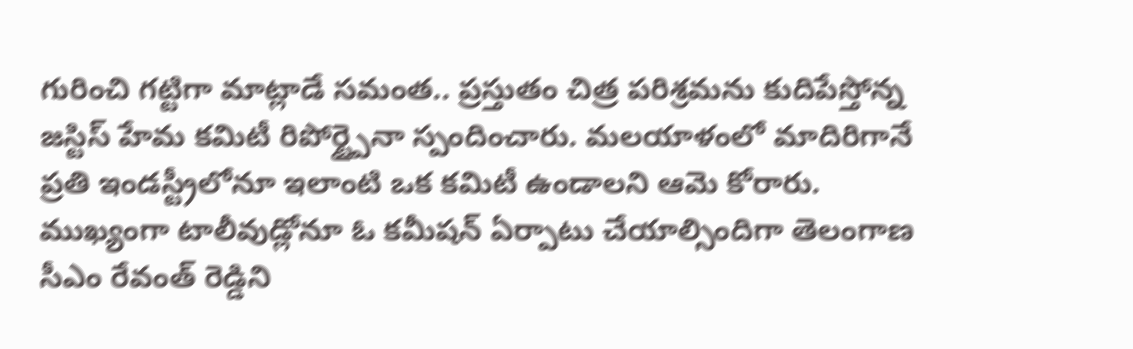గురించి గట్టిగా మాట్లాడే సమంత.. ప్రస్తుతం చిత్ర పరిశ్రమను కుదిపేస్తోన్న జస్టిస్ హేమ కమిటీ రిపోర్ట్పైనా స్పందించారు. మలయాళంలో మాదిరిగానే ప్రతి ఇండస్ట్రీలోనూ ఇలాంటి ఒక కమిటీ ఉండాలని ఆమె కోరారు. ముఖ్యంగా టాలీవుడ్లోనూ ఓ కమీషన్ ఏర్పాటు చేయాల్సిందిగా తెలంగాణ సీఎం రేవంత్ రెడ్డిని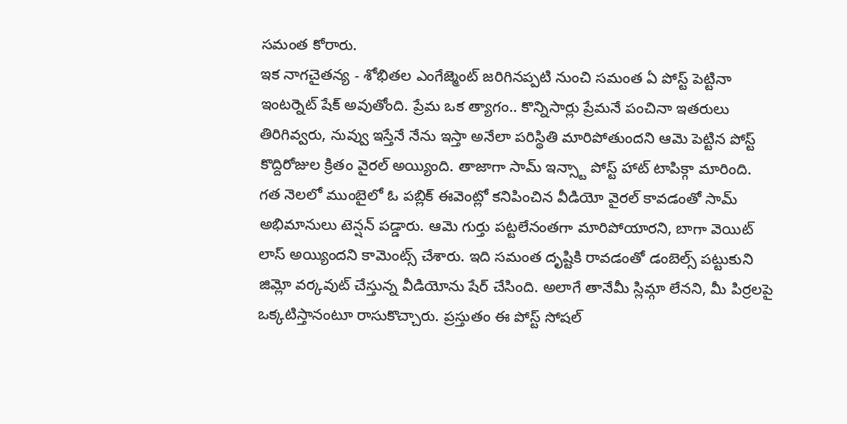సమంత కోరారు.
ఇక నాగచైతన్య - శోభితల ఎంగేజ్మెంట్ జరిగినప్పటి నుంచి సమంత ఏ పోస్ట్ పెట్టినా ఇంటర్నెట్ షేక్ అవుతోంది. ప్రేమ ఒక త్యాగం.. కొన్నిసార్లు ప్రేమనే పంచినా ఇతరులు తిరిగివ్వరు, నువ్వు ఇస్తేనే నేను ఇస్తా అనేలా పరిస్థితి మారిపోతుందని ఆమె పెట్టిన పోస్ట్ కొద్దిరోజుల క్రితం వైరల్ అయ్యింది. తాజాగా సామ్ ఇన్స్టా పోస్ట్ హాట్ టాపిక్గా మారింది.
గత నెలలో ముంబైలో ఓ పబ్లిక్ ఈవెంట్లో కనిపించిన వీడియో వైరల్ కావడంతో సామ్ అభిమానులు టెన్షన్ పడ్డారు. ఆమె గుర్తు పట్టలేనంతగా మారిపోయారని, బాగా వెయిట్ లాస్ అయ్యిందని కామెంట్స్ చేశారు. ఇది సమంత దృష్టికి రావడంతో డంబెల్స్ పట్టుకుని జిమ్లో వర్కవుట్ చేస్తున్న వీడియోను షేర్ చేసింది. అలాగే తానేమీ స్లిమ్గా లేనని, మీ పిర్రలపై ఒక్కటిస్తానంటూ రాసుకొచ్చారు. ప్రస్తుతం ఈ పోస్ట్ సోషల్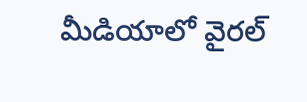మీడియాలో వైరల్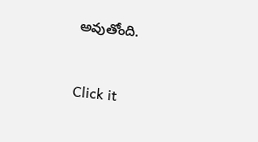అవుతోంది.


Click it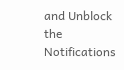and Unblock the Notifications